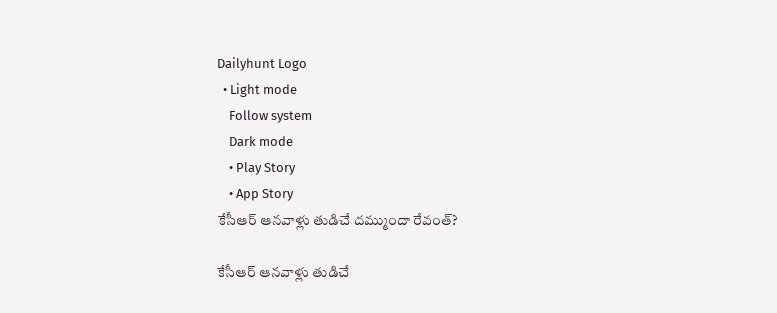Dailyhunt Logo
  • Light mode
    Follow system
    Dark mode
    • Play Story
    • App Story
కేసీఆర్ ఆనవాళ్లు తుడిచే దమ్ముందా రేవంత్?

కేసీఆర్ ఆనవాళ్లు తుడిచే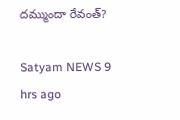దమ్ముందా రేవంత్?

Satyam NEWS 9 hrs ago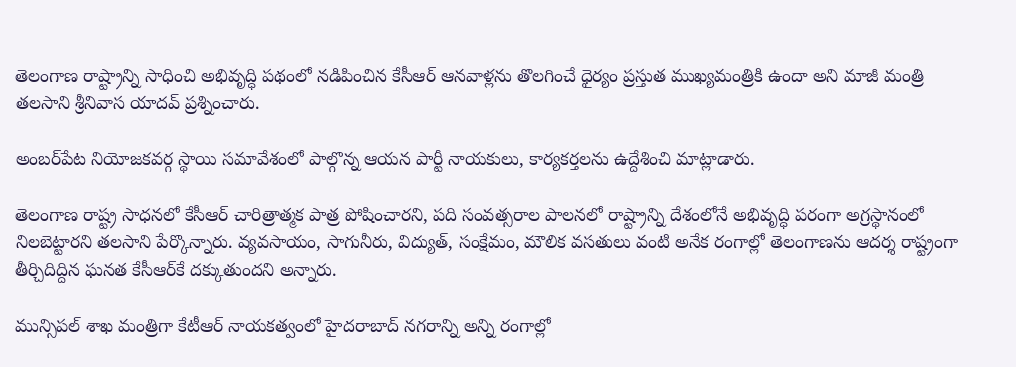తెలంగాణ రాష్ట్రాన్ని సాధించి అభివృద్ధి పథంలో నడిపించిన కేసీఆర్ ఆనవాళ్లను తొలగించే ధైర్యం ప్రస్తుత ముఖ్యమంత్రికి ఉందా అని మాజీ మంత్రి తలసాని శ్రీనివాస యాదవ్ ప్రశ్నించారు.

అంబర్‌పేట నియోజకవర్గ స్థాయి సమావేశంలో పాల్గొన్న ఆయన పార్టీ నాయకులు, కార్యకర్తలను ఉద్దేశించి మాట్లాడారు.

తెలంగాణ రాష్ట్ర సాధనలో కేసీఆర్ చారిత్రాత్మక పాత్ర పోషించారని, పది సంవత్సరాల పాలనలో రాష్ట్రాన్ని దేశంలోనే అభివృద్ధి పరంగా అగ్రస్థానంలో నిలబెట్టారని తలసాని పేర్కొన్నారు. వ్యవసాయం, సాగునీరు, విద్యుత్, సంక్షేమం, మౌలిక వసతులు వంటి అనేక రంగాల్లో తెలంగాణను ఆదర్శ రాష్ట్రంగా తీర్చిదిద్దిన ఘనత కేసీఆర్‌కే దక్కుతుందని అన్నారు.

మున్సిపల్ శాఖ మంత్రిగా కేటీఆర్ నాయకత్వంలో హైదరాబాద్ నగరాన్ని అన్ని రంగాల్లో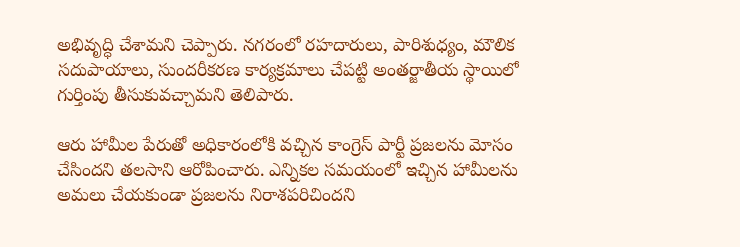అభివృద్ధి చేశామని చెప్పారు. నగరంలో రహదారులు, పారిశుధ్యం, మౌలిక సదుపాయాలు, సుందరీకరణ కార్యక్రమాలు చేపట్టి అంతర్జాతీయ స్థాయిలో గుర్తింపు తీసుకువచ్చామని తెలిపారు.

ఆరు హామీల పేరుతో అధికారంలోకి వచ్చిన కాంగ్రెస్ పార్టీ ప్రజలను మోసం చేసిందని తలసాని ఆరోపించారు. ఎన్నికల సమయంలో ఇచ్చిన హామీలను అమలు చేయకుండా ప్రజలను నిరాశపరిచిందని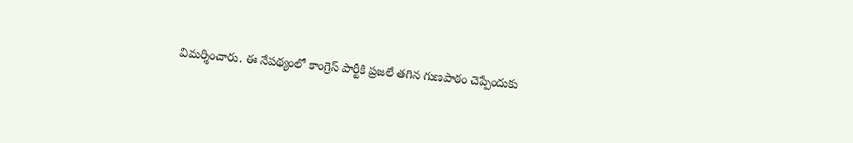విమర్శించారు. ఈ నేపథ్యంలో కాంగ్రెస్ పార్టీకి ప్రజలే తగిన గుణపాఠం చెప్పేందుకు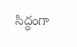సిద్ధంగా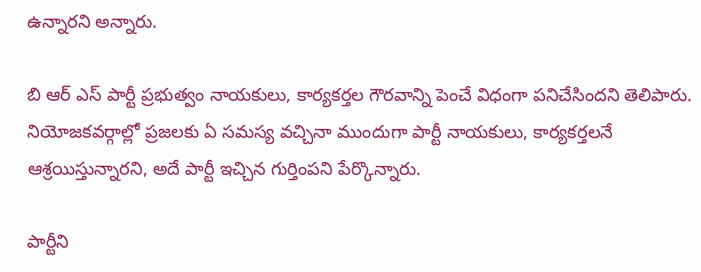ఉన్నారని అన్నారు.

బి ఆర్ ఎస్ పార్టీ ప్రభుత్వం నాయకులు, కార్యకర్తల గౌరవాన్ని పెంచే విధంగా పనిచేసిందని తెలిపారు. నియోజకవర్గాల్లో ప్రజలకు ఏ సమస్య వచ్చినా ముందుగా పార్టీ నాయకులు, కార్యకర్తలనే ఆశ్రయిస్తున్నారని, అదే పార్టీ ఇచ్చిన గుర్తింపని పేర్కొన్నారు.

పార్టీని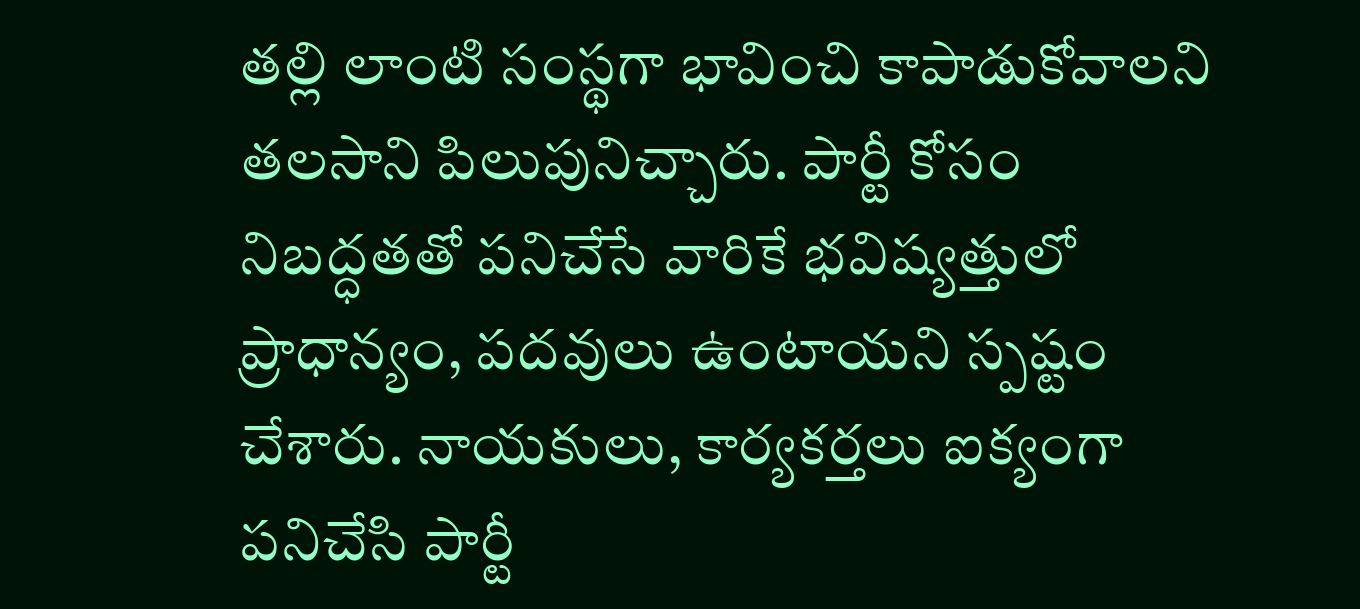తల్లి లాంటి సంస్థగా భావించి కాపాడుకోవాలని తలసాని పిలుపునిచ్చారు. పార్టీ కోసం నిబద్ధతతో పనిచేసే వారికే భవిష్యత్తులో ప్రాధాన్యం, పదవులు ఉంటాయని స్పష్టం చేశారు. నాయకులు, కార్యకర్తలు ఐక్యంగా పనిచేసి పార్టీ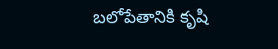బలోపేతానికి కృషి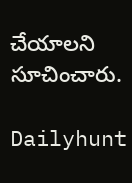చేయాలని సూచించారు.

Dailyhunt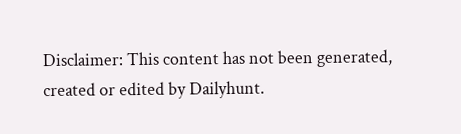Disclaimer: This content has not been generated, created or edited by Dailyhunt.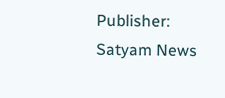Publisher: Satyam News